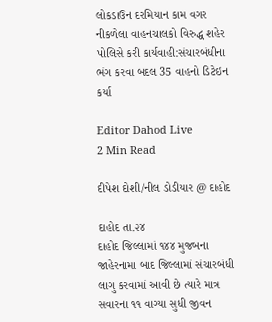લોકડાઉન દરમિયાન કામ વગર નીકળેલા વાહનચાલકો વિરુદ્ધ શહેર પોલિસે કરી કાર્યવાહી:સંચારબંધીના ભંગ કરવા બદલ 35 વાહનો ડિટેઇન કર્યા

Editor Dahod Live
2 Min Read

દીપેશ દોશી/નીલ ડોડીયાર @ દાહોદ

દાહોદ તા.૨૪
દાહોદ જિલ્લામાં ૧૪૪ મુજબના જાહેરનામા બાદ જિલ્લામાં સંચારબંધી લાગુ કરવામાં આવી છે ત્યારે માત્ર સવારના ૧૧ વાગ્યા સુધી જીવન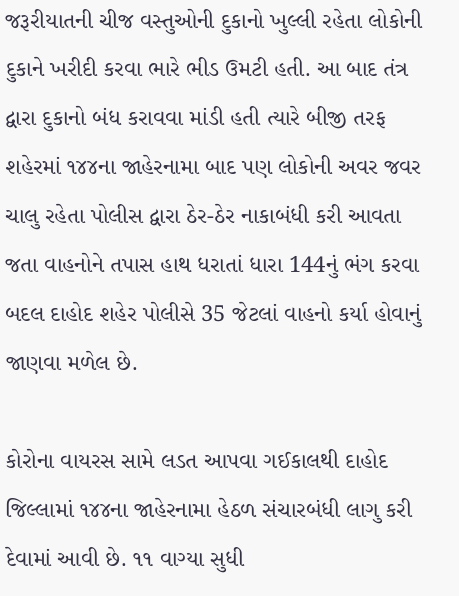જરૂરીયાતની ચીજ વસ્તુઓની દુકાનો ખુલ્લી રહેતા લોકોની દુકાને ખરીદી કરવા ભારે ભીડ ઉમટી હતી. આ બાદ તંત્ર દ્વારા દુકાનો બંધ કરાવવા માંડી હતી ત્યારે બીજી તરફ શહેરમાં ૧૪૪ના જાહેરનામા બાદ પણ લોકોની અવર જવર ચાલુ રહેતા પોલીસ દ્વારા ઠેર-ઠેર નાકાબંધી કરી આવતા જતા વાહનોને તપાસ હાથ ધરાતાં ધારા 144નું ભંગ કરવા બદલ દાહોદ શહેર પોલીસે 35 જેટલાં વાહનો કર્યા હોવાનું જાણવા મળેલ છે.

કોરોના વાયરસ સામે લડત આપવા ગઈકાલથી દાહોદ જિલ્લામાં ૧૪૪ના જાહેરનામા હેઠળ સંચારબંધી લાગુ કરી દેવામાં આવી છે. ૧૧ વાગ્યા સુધી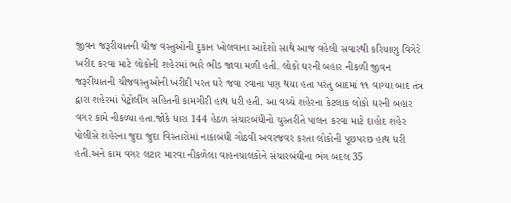જીવન જરૂરીયાતની ચીજ વસ્તુઓની દુકાન ખોલવાના આદેશો સાથે આજ વહેલી સવારથી કરિયાણુ વિગેરે ખરીદ કરવા માટે લોકોની શહેરમાં ભારે ભીડ જાવા મળી હતી. લોકો ઘરની બહાર નીકળી જીવન જરૂરીયાતની ચીજવસ્તુઓની ખરીદી પરત ઘરે જવા રવાના પણ થયા હતા પરંતુ બાદમાં ૧૧ વાગ્યા બાદ તંત્ર દ્વારા શહેરમાં પેટ્રોલીંગ સહિતની કામગીરી હાથ ધરી હતી. આ વચ્ચે શહેરના કેટલાક લોકો ઘરની બહાર વગર કામે નીકળ્યા હતા.જોકે ધારા 144 હેઠળ સંચારબંધીનો ચુસ્તરીતે પાલન કરવા માટે દાહોદ શહેર પોલીસે શહેરના જુદા જુદા વિસ્તારોમાં નાકાબંધી ગોઠવી અવરજવર કરતા લોકોની પૂછપરછ હાથ ધરી હતી.અને કામ વગર લટાર મારવા નીકળેલા વાહનચાલકોને સંચારબંઘીના ભંગ બદલ 35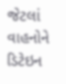જેટલાં વાહનોને ડિટેઇન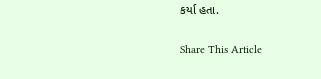કર્યા હતા.

Share This Article